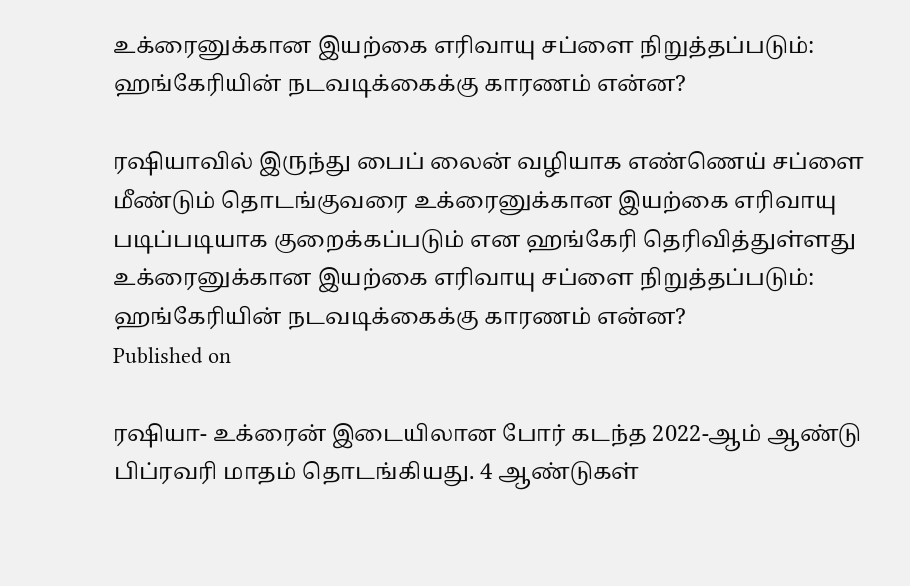உக்ரைனுக்கான இயற்கை எரிவாயு சப்ளை நிறுத்தப்படும்: ஹங்கேரியின் நடவடிக்கைக்கு காரணம் என்ன?

ரஷியாவில் இருந்து பைப் லைன் வழியாக எண்ணெய் சப்ளை மீண்டும் தொடங்குவரை உக்ரைனுக்கான இயற்கை எரிவாயு படிப்படியாக குறைக்கப்படும் என ஹங்கேரி தெரிவித்துள்ளது
உக்ரைனுக்கான இயற்கை எரிவாயு சப்ளை நிறுத்தப்படும்: ஹங்கேரியின் நடவடிக்கைக்கு காரணம் என்ன?
Published on

ரஷியா- உக்ரைன் இடையிலான போர் கடந்த 2022-ஆம் ஆண்டு பிப்ரவரி மாதம் தொடங்கியது. 4 ஆண்டுகள்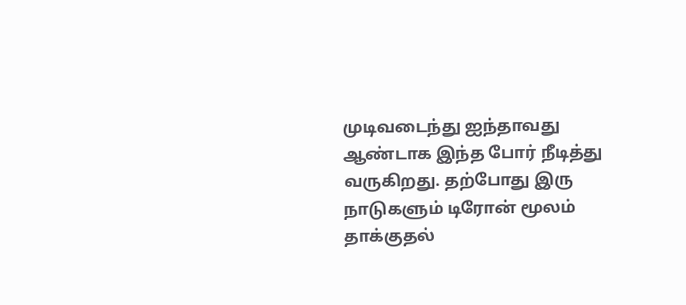முடிவடைந்து ஐந்தாவது ஆண்டாக இந்த போர் நீடித்து வருகிறது. தற்போது இரு நாடுகளும் டிரோன் மூலம் தாக்குதல்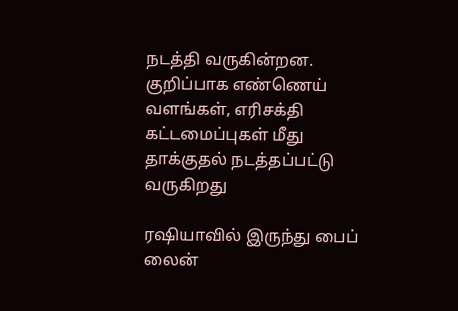நடத்தி வருகின்றன. குறிப்பாக எண்ணெய் வளங்கள், எரிசக்தி கட்டமைப்புகள் மீது தாக்குதல் நடத்தப்பட்டு வருகிறது

ரஷியாவில் இருந்து பைப் லைன்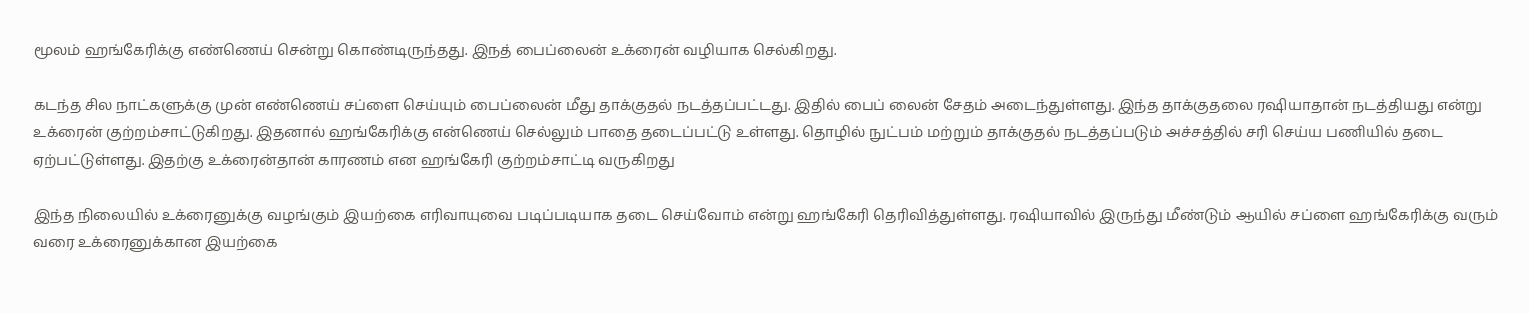மூலம் ஹங்கேரிக்கு எண்ணெய் சென்று கொண்டிருந்தது. இநத் பைப்லைன் உக்ரைன் வழியாக செல்கிறது.

கடந்த சில நாட்களுக்கு முன் எண்ணெய் சப்ளை செய்யும் பைப்லைன் மீது தாக்குதல் நடத்தப்பட்டது. இதில் பைப் லைன் சேதம் அடைந்துள்ளது. இந்த தாக்குதலை ரஷியாதான் நடத்தியது என்று உக்ரைன் குற்றம்சாட்டுகிறது. இதனால் ஹங்கேரிக்கு என்ணெய் செல்லும் பாதை தடைப்பட்டு உள்ளது. தொழில் நுட்பம் மற்றும் தாக்குதல் நடத்தப்படும் அச்சத்தில் சரி செய்ய பணியில் தடை ஏற்பட்டுள்ளது. இதற்கு உக்ரைன்தான் காரணம் என ஹங்கேரி குற்றம்சாட்டி வருகிறது

இந்த நிலையில் உக்ரைனுக்கு வழங்கும் இயற்கை எரிவாயுவை படிப்படியாக தடை செய்வோம் என்று ஹங்கேரி தெரிவித்துள்ளது. ரஷியாவில் இருந்து மீண்டும் ஆயில் சப்ளை ஹங்கேரிக்கு வரும் வரை உக்ரைனுக்கான இயற்கை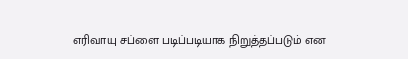எரிவாயு சப்ளை படிப்படியாக நிறுத்தப்படும் என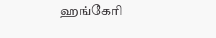ஹங்கேரி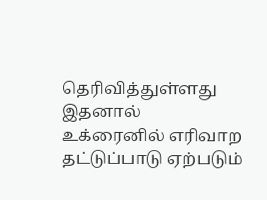தெரிவித்துள்ளது இதனால் உக்ரைனில் எரிவாற தட்டுப்பாடு ஏற்படும்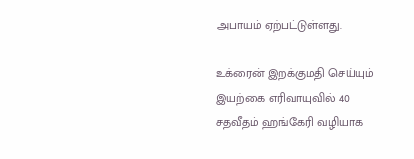அபாயம் ஏற்பட்டுள்ளது.

உக்ரைன் இறக்குமதி செய்யும் இயற்கை எரிவாயுவில் 40 சதவீதம் ஹங்கேரி வழியாக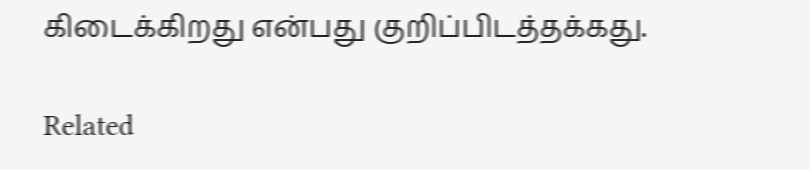கிடைக்கிறது என்பது குறிப்பிடத்தக்கது.

Related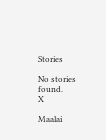Stories

No stories found.
X

Maalai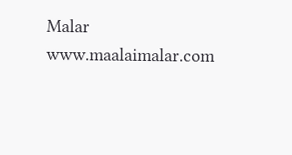Malar
www.maalaimalar.com